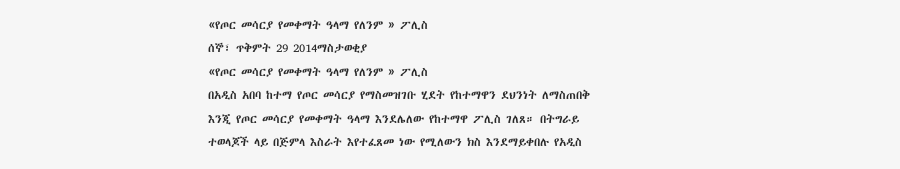«የጦር መሳርያ የመቀማት ዓላማ የለንም » ፖሊስ
ሰኞ፣ ጥቅምት 29 2014ማስታወቂያ
«የጦር መሳርያ የመቀማት ዓላማ የለንም » ፖሊስ
በአዲስ አበባ ከተማ የጦር መሳርያ የማስመዝገቡ ሂደት የከተማዋን ደህንነት ለማስጠበቅ እንጂ የጦር መሳርያ የመቀማት ዓላማ እንደሌለው የከተማዋ ፖሊስ ገለጸ። በትግራይ ተወላጆች ላይ በጅምላ እስራት እየተፈጸመ ነው የሚለውን ክስ እንደማይቀበሉ የአዲስ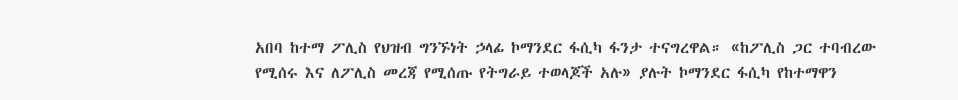አበባ ከተማ ፖሊስ የህዝብ ግንኙነት ኃላፊ ኮማንደር ፋሲካ ፋንታ ተናግረዋል። «ከፖሊስ ጋር ተባብረው የሚሰሩ እና ለፖሊስ መረጃ የሚሰጡ የትግራይ ተወላጆች አሉ» ያሉት ኮማንደር ፋሲካ የከተማዋን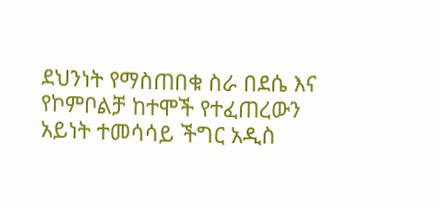ደህንነት የማስጠበቁ ስራ በደሴ እና የኮምቦልቻ ከተሞች የተፈጠረውን አይነት ተመሳሳይ ችግር አዲስ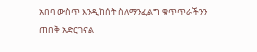አበባ ውስጥ እንዲከሰት ስለማንፈልግ ቁጥጥራችንን ጠበቅ አድርገናል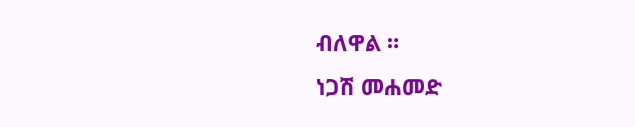ብለዋል ።
ነጋሽ መሐመድ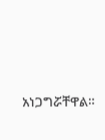አነጋግሯቸዋል።